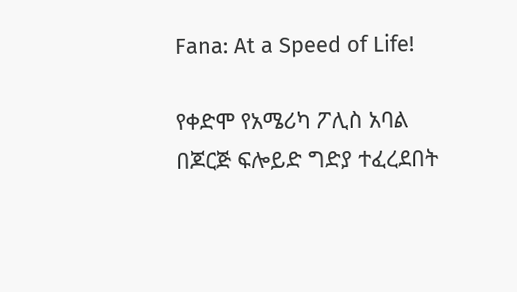Fana: At a Speed of Life!

የቀድሞ የአሜሪካ ፖሊስ አባል በጆርጅ ፍሎይድ ግድያ ተፈረደበት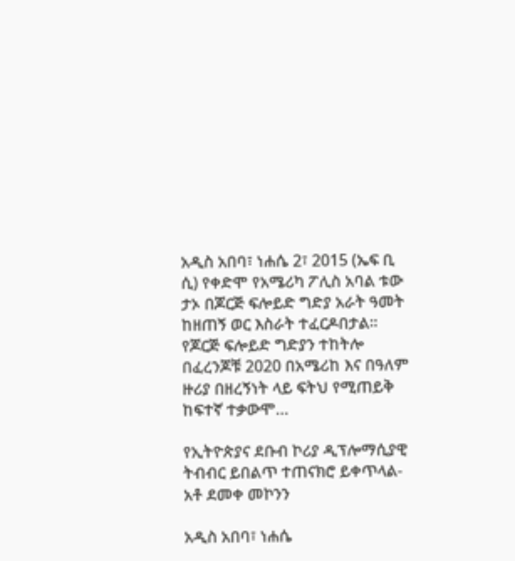አዲስ አበባ፣ ነሐሴ 2፣ 2015 (ኤፍ ቢ ሲ) የቀድሞ የአሜሪካ ፖሊስ አባል ቱው ታኦ በጆርጅ ፍሎይድ ግድያ አራት ዓመት ከዘጠኝ ወር እስራት ተፈርዶበታል፡፡ የጆርጅ ፍሎይድ ግድያን ተከትሎ በፈረንጆቹ 2020 በአሜሪከ እና በዓለም ዙሪያ በዘረኝነት ላይ ፍትህ የሚጠይቅ ከፍተኛ ተቃውሞ…

የኢትዮጵያና ደቡብ ኮሪያ ዲፕሎማሲያዊ ትብብር ይበልጥ ተጠናክሮ ይቀጥላል-አቶ ደመቀ መኮንን

አዲስ አበባ፣ ነሐሴ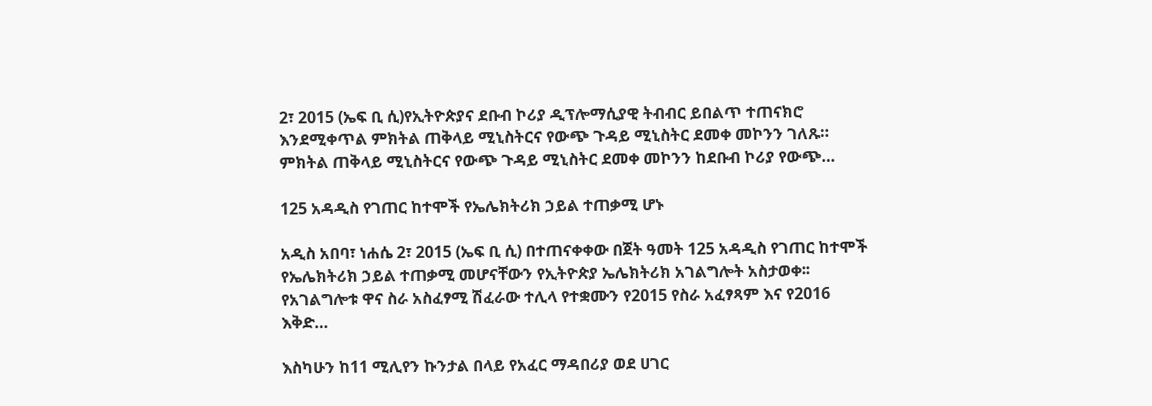2፣ 2015 (ኤፍ ቢ ሲ)የኢትዮጵያና ደቡብ ኮሪያ ዲፕሎማሲያዊ ትብብር ይበልጥ ተጠናክሮ እንደሚቀጥል ምክትል ጠቅላይ ሚኒስትርና የውጭ ጉዳይ ሚኒስትር ደመቀ መኮንን ገለጹ። ምክትል ጠቅላይ ሚኒስትርና የውጭ ጉዳይ ሚኒስትር ደመቀ መኮንን ከደቡብ ኮሪያ የውጭ…

125 አዳዲስ የገጠር ከተሞች የኤሌክትሪክ ኃይል ተጠቃሚ ሆኑ

አዲስ አበባ፣ ነሐሴ 2፣ 2015 (ኤፍ ቢ ሲ) በተጠናቀቀው በጀት ዓመት 125 አዳዲስ የገጠር ከተሞች የኤሌክትሪክ ኃይል ተጠቃሚ መሆናቸውን የኢትዮጵያ ኤሌክትሪክ አገልግሎት አስታወቀ፡፡ የአገልግሎቱ ዋና ስራ አስፈፃሚ ሽፈራው ተሊላ የተቋሙን የ2015 የስራ አፈፃጻም እና የ2016 እቅድ…

እስካሁን ከ11 ሚሊየን ኩንታል በላይ የአፈር ማዳበሪያ ወደ ሀገር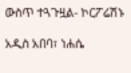ውስጥ ተጓጉዟል- ኮርፖሬሽኑ

አዲስ አበባ፣ ነሐሴ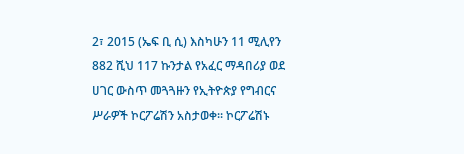2፣ 2015 (ኤፍ ቢ ሲ) እስካሁን 11 ሚሊየን 882 ሺህ 117 ኩንታል የአፈር ማዳበሪያ ወደ ሀገር ውስጥ መጓጓዙን የኢትዮጵያ የግብርና ሥራዎች ኮርፖሬሽን አስታወቀ፡፡ ኮርፖሬሽኑ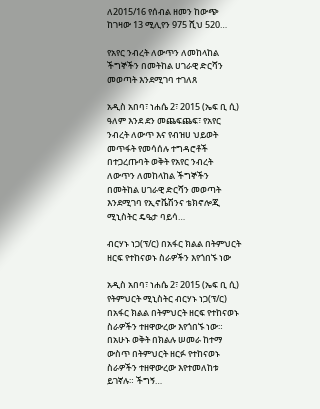ለ2015/16 የሰብል ዘመን ከውጭ ከገዛው 13 ሚሊየን 975 ሺህ 520…

የአየር ንብረት ለውጥን ለመከላከል ችግኞችን በመትከል ሀገራዊ ድርሻን መወጣት እንደሚገባ ተገለጸ

አዲስ አበባ፣ ነሐሴ 2፣ 2015 (ኤፍ ቢ ሲ) ዓለም እንደ ደን መጨፍጨፍ፣ የአየር ንብረት ለውጥ እና የብዝሀ ህይወት መጥፋት የመሳሰሉ ተግዳሮቶች በተጋረጡባት ወቅት የአየር ንብረት ለውጥን ለመከላከል ችግኞችን በመትከል ሀገራዊ ድርሻን መወጣት እንደሚገባ የኢኖቬሽንና ቴክኖሎጂ ሚኒስትር ዴዔታ ባይሳ…

ብርሃኑ ነጋ(ፕ/ር) በአፋር ክልል በትምህርት ዘርፍ የተከናወኑ ስራዎችን እየጎበኙ ነው

አዲስ አበባ፣ ነሐሴ 2፣ 2015 (ኤፍ ቢ ሲ) የትምህርት ሚኒስትር ብርሃኑ ነጋ(ፕ/ር) በአፋር ክልል በትምህርት ዘርፍ የተከናወኑ ስራዎችን ተዘዋውረው እየጎበኙ ነው። በአሁኑ ወቅት በክልሉ ሠመራ ከተማ ውስጥ በትምህርት ዘርፉ የተከናወኑ ስራዎችን ተዘዋውረው እየተመለከቱ ይገኛሉ። ችግኝ…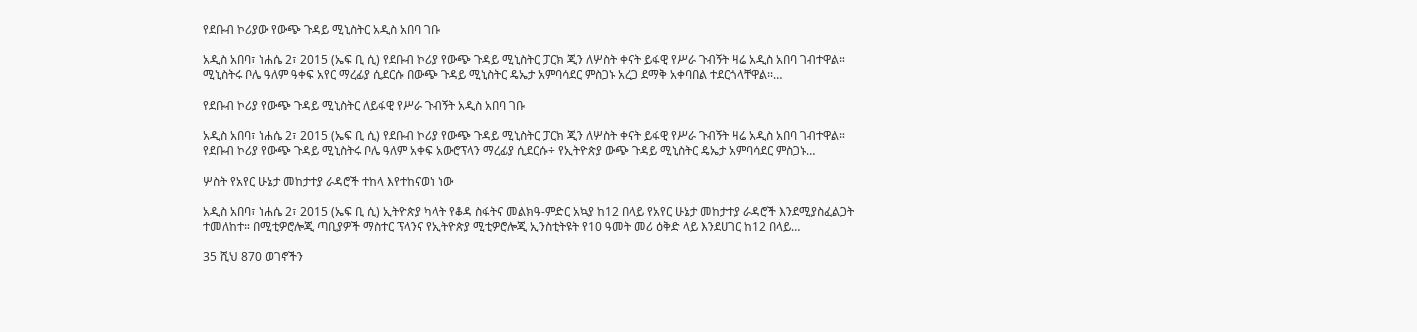የደቡብ ኮሪያው የውጭ ጉዳይ ሚኒስትር አዲስ አበባ ገቡ

አዲስ አበባ፣ ነሐሴ 2፣ 2015 (ኤፍ ቢ ሲ) የደቡብ ኮሪያ የውጭ ጉዳይ ሚኒስትር ፓርክ ጂን ለሦስት ቀናት ይፋዊ የሥራ ጉብኝት ዛሬ አዲስ አበባ ገብተዋል። ሚኒስትሩ ቦሌ ዓለም ዓቀፍ አየር ማረፊያ ሲደርሱ በውጭ ጉዳይ ሚኒስትር ዴኤታ አምባሳደር ምስጋኑ አረጋ ደማቅ አቀባበል ተደርጎላቸዋል፡፡…

የደቡብ ኮሪያ የውጭ ጉዳይ ሚኒስትር ለይፋዊ የሥራ ጉብኝት አዲስ አበባ ገቡ

አዲስ አበባ፣ ነሐሴ 2፣ 2015 (ኤፍ ቢ ሲ) የደቡብ ኮሪያ የውጭ ጉዳይ ሚኒስትር ፓርክ ጂን ለሦስት ቀናት ይፋዊ የሥራ ጉብኝት ዛሬ አዲስ አበባ ገብተዋል። የደቡብ ኮሪያ የውጭ ጉዳይ ሚኒስትሩ ቦሌ ዓለም አቀፍ አውሮፕላን ማረፊያ ሲደርሱ÷ የኢትዮጵያ ውጭ ጉዳይ ሚኒስትር ዴኤታ አምባሳደር ምስጋኑ…

ሦስት የአየር ሁኔታ መከታተያ ራዳሮች ተከላ እየተከናወነ ነው

አዲስ አበባ፣ ነሐሴ 2፣ 2015 (ኤፍ ቢ ሲ) ኢትዮጵያ ካላት የቆዳ ስፋትና መልክዓ-ምድር አኳያ ከ12 በላይ የአየር ሁኔታ መከታተያ ራዳሮች እንደሚያስፈልጋት ተመለከተ። በሚቲዎሮሎጂ ጣቢያዎች ማስተር ፕላንና የኢትዮጵያ ሚቲዎሮሎጂ ኢንስቲትዩት የ10 ዓመት መሪ ዕቅድ ላይ እንደሀገር ከ12 በላይ…

35 ሺህ 870 ወገኖችን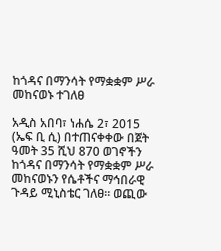ከጎዳና በማንሳት የማቋቋም ሥራ መከናወኑ ተገለፀ

አዲስ አበባ፣ ነሐሴ 2፣ 2015 (ኤፍ ቢ ሲ) በተጠናቀቀው በጀት ዓመት 35 ሺህ 870 ወገኖችን ከጎዳና በማንሳት የማቋቋም ሥራ መከናወኑን የሴቶችና ማኅበራዊ ጉዳይ ሚኒስቴር ገለፀ። ወጪው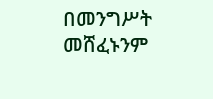በመንግሥት መሸፈኑንም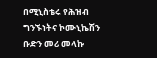በሚኒስቴሩ የሕዝብ ግንኙነትና ኮሙኒኬሽን ቡድን መሪ መላኩ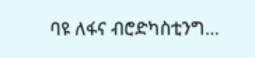ባዩ ለፋና ብሮድካስቲንግ…